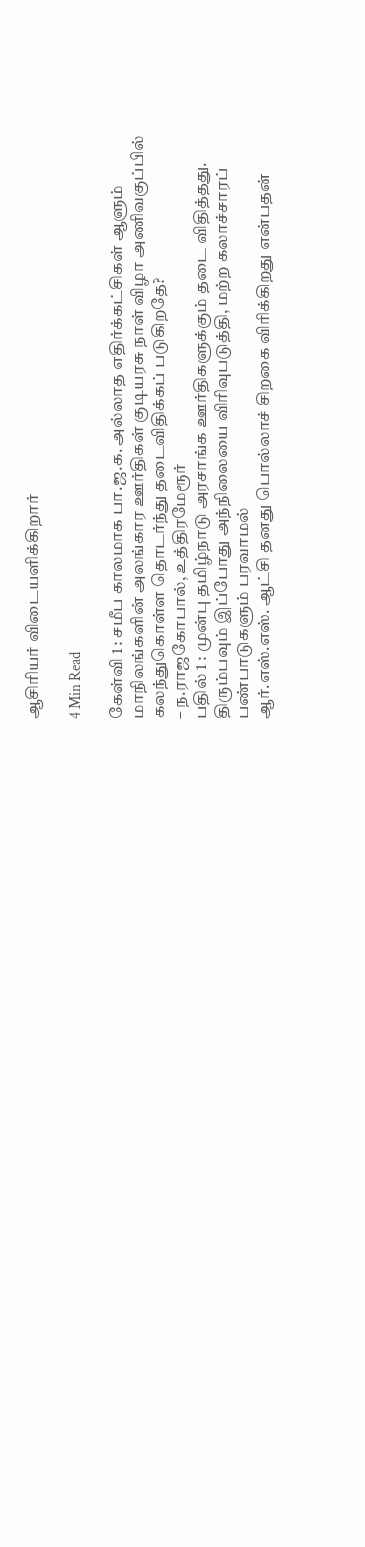ஆசிரியர் விடையளிக்கிறார்

4 Min Read

கேள்வி 1 : சமீப காலமாக பா.ஜ.க. அல்லாத எதிர்க்கட்சிகள் ஆளும் மாநிலங்களின் அலங்கார ஊர்திகள் குடியரசு நாள் விழா அணிவகுப்பில் கலந்துகொள்ள தொடர்ந்து தடைவிதிக்கப் படுகிறதே?
– ந.ராஜகோபால், உத்திரமேரூர்
பதில் 1 : முன்பு தமிழ்நாடு அரசாங்க ஊர்திகளுக்கும் தடை விதித்தது. திரும்பவும் இப்போது அந்நிலையை விரிவுபடுத்தி, மற்ற கலாச்சாரப் பண்பாடுகளும் பரவாமல்
ஆர்.எஸ்.எஸ். ஆட்சி தனது பொல்லாச் சிறகை விரிக்கிறது என்பதன்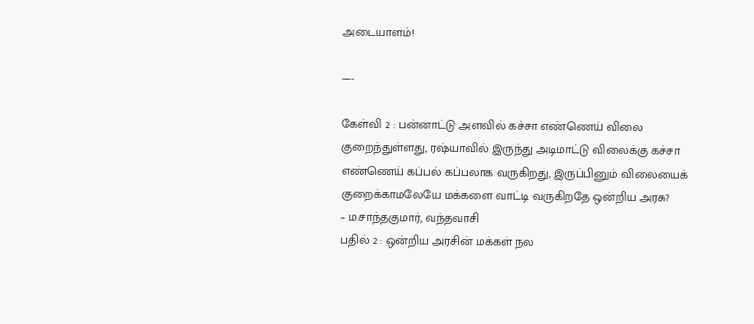அடையாளம்!

—-

கேள்வி 2 : பன்னாட்டு அளவில் கச்சா எண்ணெய் விலை குறைந்துள்ளது, ரஷ்யாவில் இருந்து அடிமாட்டு விலைக்கு கச்சா எண்ணெய் கப்பல் கப்பலாக வருகிறது, இருப்பினும் விலையைக் குறைக்காமலேயே மக்களை வாட்டி வருகிறதே ஒன்றிய அரசு?
– ம.சாந்தகுமார், வந்தவாசி
பதில் 2 : ஒன்றிய அரசின் மக்கள் நல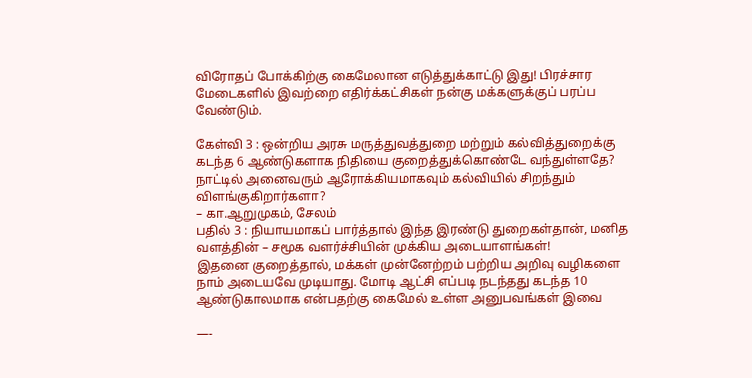விரோதப் போக்கிற்கு கைமேலான எடுத்துக்காட்டு இது! பிரச்சார மேடைகளில் இவற்றை எதிர்க்கட்சிகள் நன்கு மக்களுக்குப் பரப்ப வேண்டும்.

கேள்வி 3 : ஒன்றிய அரசு மருத்துவத்துறை மற்றும் கல்வித்துறைக்கு கடந்த 6 ஆண்டுகளாக நிதியை குறைத்துக்கொண்டே வந்துள்ளதே? நாட்டில் அனைவரும் ஆரோக்கியமாகவும் கல்வியில் சிறந்தும் விளங்குகிறார்களா?
– கா.ஆறுமுகம், சேலம்
பதில் 3 : நியாயமாகப் பார்த்தால் இந்த இரண்டு துறைகள்தான், மனித வளத்தின் – சமூக வளர்ச்சியின் முக்கிய அடையாளங்கள்!
இதனை குறைத்தால், மக்கள் முன்னேற்றம் பற்றிய அறிவு வழிகளை நாம் அடையவே முடியாது. மோடி ஆட்சி எப்படி நடந்தது கடந்த 10 ஆண்டுகாலமாக என்பதற்கு கைமேல் உள்ள அனுபவங்கள் இவை

—-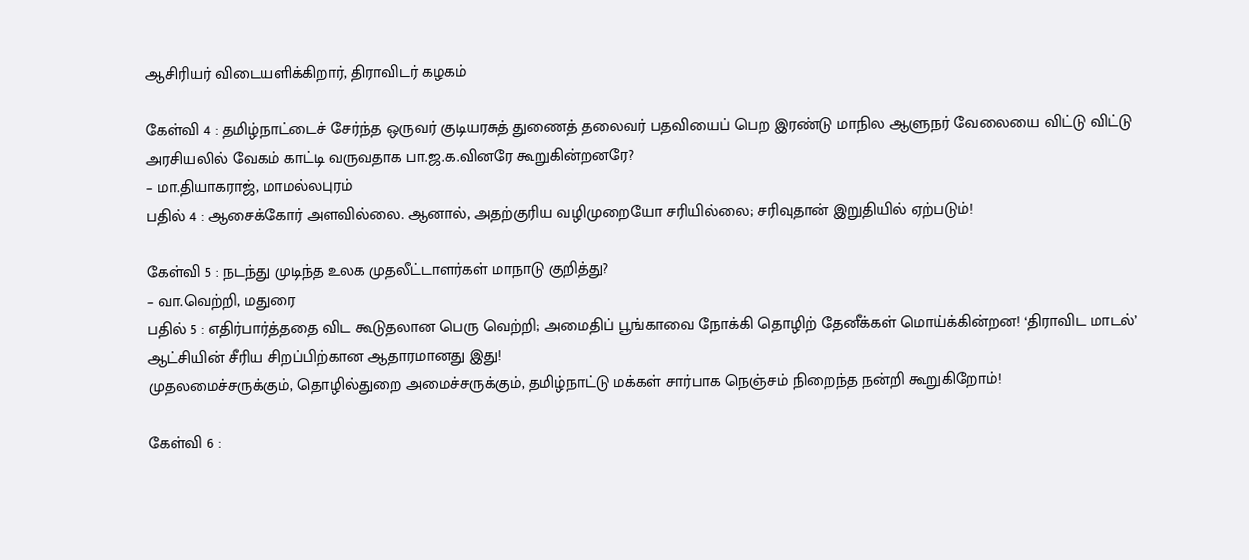ஆசிரியர் விடையளிக்கிறார், திராவிடர் கழகம்

கேள்வி 4 : தமிழ்நாட்டைச் சேர்ந்த ஒருவர் குடியரசுத் துணைத் தலைவர் பதவியைப் பெற இரண்டு மாநில ஆளுநர் வேலையை விட்டு விட்டு அரசியலில் வேகம் காட்டி வருவதாக பா.ஜ.க.வினரே கூறுகின்றனரே?
– மா.தியாகராஜ், மாமல்லபுரம்
பதில் 4 : ஆசைக்கோர் அளவில்லை. ஆனால், அதற்குரிய வழிமுறையோ சரியில்லை; சரிவுதான் இறுதியில் ஏற்படும்!

கேள்வி 5 : நடந்து முடிந்த உலக முதலீட்டாளர்கள் மாநாடு குறித்து?
– வா.வெற்றி, மதுரை
பதில் 5 : எதிர்பார்த்ததை விட கூடுதலான பெரு வெற்றி; அமைதிப் பூங்காவை நோக்கி தொழிற் தேனீக்கள் மொய்க்கின்றன! ‘திராவிட மாடல்’ ஆட்சியின் சீரிய சிறப்பிற்கான ஆதாரமானது இது!
முதலமைச்சருக்கும், தொழில்துறை அமைச்சருக்கும், தமிழ்நாட்டு மக்கள் சார்பாக நெஞ்சம் நிறைந்த நன்றி கூறுகிறோம்!

கேள்வி 6 :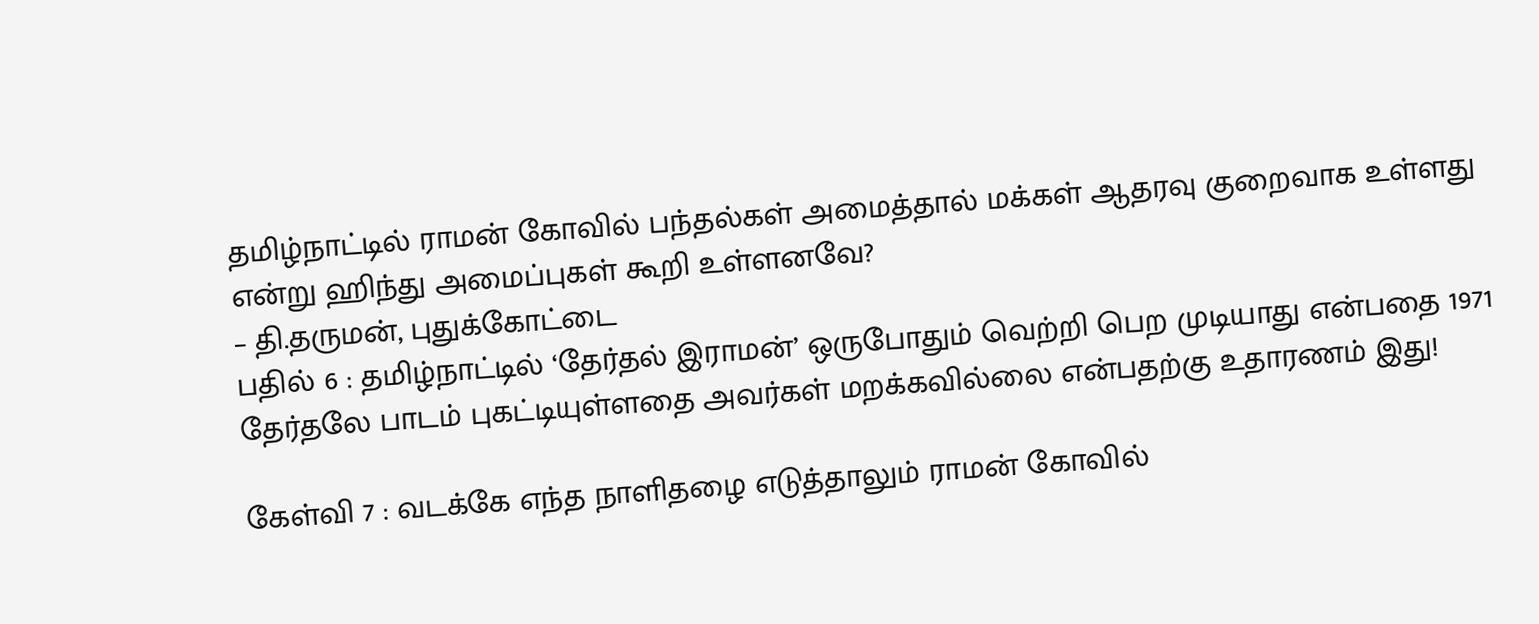தமிழ்நாட்டில் ராமன் கோவில் பந்தல்கள் அமைத்தால் மக்கள் ஆதரவு குறைவாக உள்ளது என்று ஹிந்து அமைப்புகள் கூறி உள்ளனவே?
– தி.தருமன், புதுக்கோட்டை
பதில் 6 : தமிழ்நாட்டில் ‘தேர்தல் இராமன்’ ஒருபோதும் வெற்றி பெற முடியாது என்பதை 1971 தேர்தலே பாடம் புகட்டியுள்ளதை அவர்கள் மறக்கவில்லை என்பதற்கு உதாரணம் இது!

கேள்வி 7 : வடக்கே எந்த நாளிதழை எடுத்தாலும் ராமன் கோவில்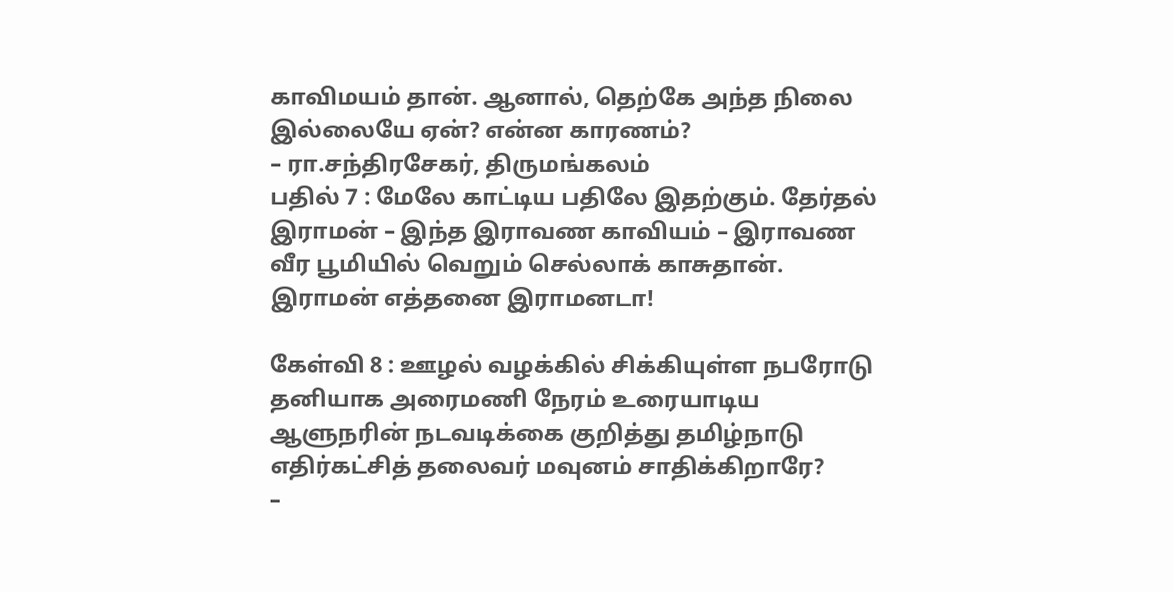காவிமயம் தான். ஆனால், தெற்கே அந்த நிலை இல்லையே ஏன்? என்ன காரணம்?
– ரா.சந்திரசேகர், திருமங்கலம்
பதில் 7 : மேலே காட்டிய பதிலே இதற்கும். தேர்தல் இராமன் – இந்த இராவண காவியம் – இராவண வீர பூமியில் வெறும் செல்லாக் காசுதான். இராமன் எத்தனை இராமனடா!

கேள்வி 8 : ஊழல் வழக்கில் சிக்கியுள்ள நபரோடு தனியாக அரைமணி நேரம் உரையாடிய ஆளுநரின் நடவடிக்கை குறித்து தமிழ்நாடு எதிர்கட்சித் தலைவர் மவுனம் சாதிக்கிறாரே?
–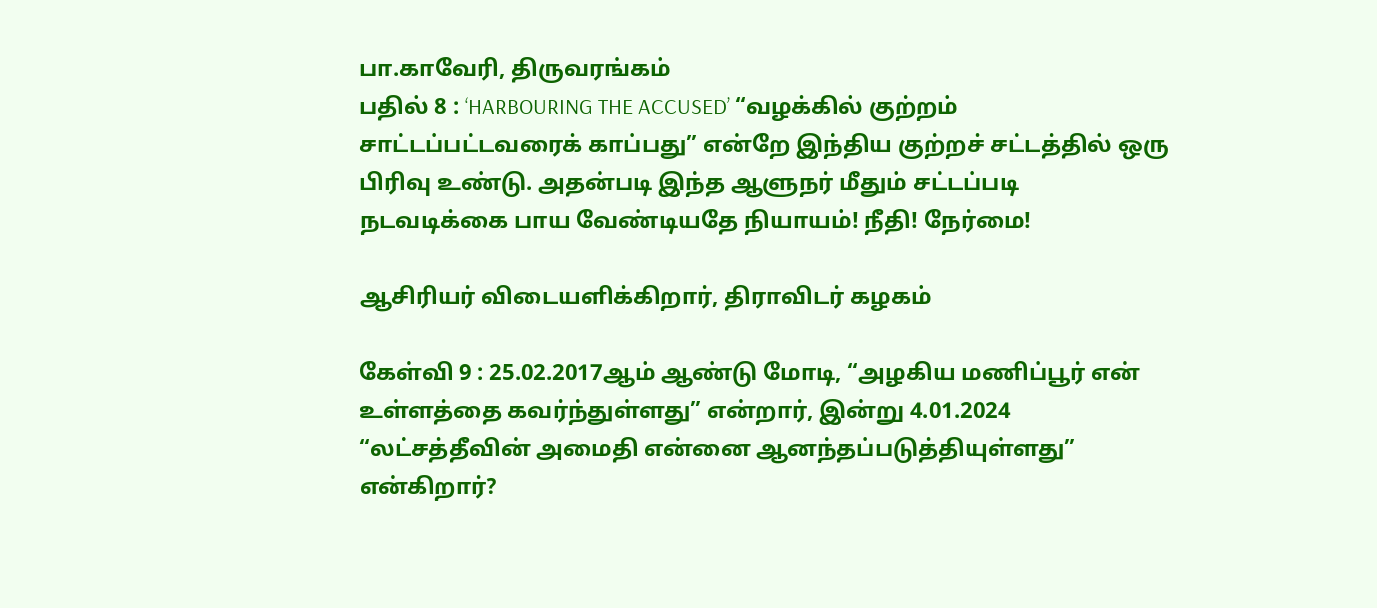பா.காவேரி, திருவரங்கம்
பதில் 8 : ‘HARBOURING THE ACCUSED’ “வழக்கில் குற்றம் சாட்டப்பட்டவரைக் காப்பது” என்றே இந்திய குற்றச் சட்டத்தில் ஒரு பிரிவு உண்டு. அதன்படி இந்த ஆளுநர் மீதும் சட்டப்படி நடவடிக்கை பாய வேண்டியதே நியாயம்! நீதி! நேர்மை!

ஆசிரியர் விடையளிக்கிறார், திராவிடர் கழகம்

கேள்வி 9 : 25.02.2017ஆம் ஆண்டு மோடி, “அழகிய மணிப்பூர் என் உள்ளத்தை கவர்ந்துள்ளது” என்றார், இன்று 4.01.2024 “லட்சத்தீவின் அமைதி என்னை ஆனந்தப்படுத்தியுள்ளது” என்கிறார்?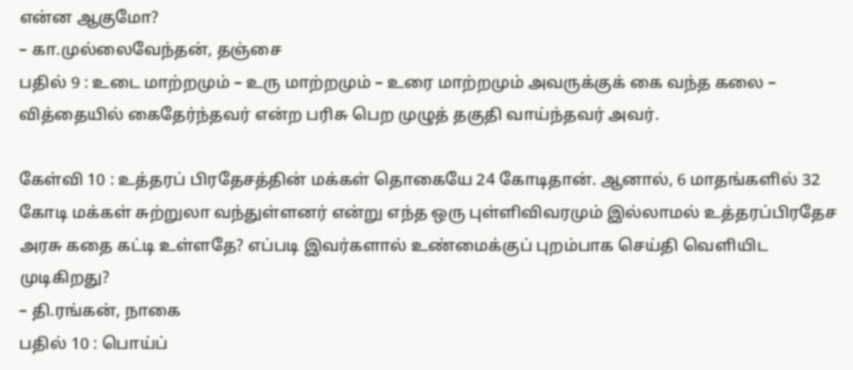என்ன ஆகுமோ?
– கா.முல்லைவேந்தன், தஞ்சை
பதில் 9 : உடை மாற்றமும் – உரு மாற்றமும் – உரை மாற்றமும் அவருக்குக் கை வந்த கலை – வித்தையில் கைதேர்ந்தவர் என்ற பரிசு பெற முழுத் தகுதி வாய்ந்தவர் அவர்.

கேள்வி 10 : உத்தரப் பிரதேசத்தின் மக்கள் தொகையே 24 கோடிதான். ஆனால், 6 மாதங்களில் 32 கோடி மக்கள் சுற்றுலா வந்துள்ளனர் என்று எந்த ஒரு புள்ளிவிவரமும் இல்லாமல் உத்தரப்பிரதேச அரசு கதை கட்டி உள்ளதே? எப்படி இவர்களால் உண்மைக்குப் புறம்பாக செய்தி வெளியிட முடிகிறது?
– தி.ரங்கன், நாகை
பதில் 10 : பொய்ப்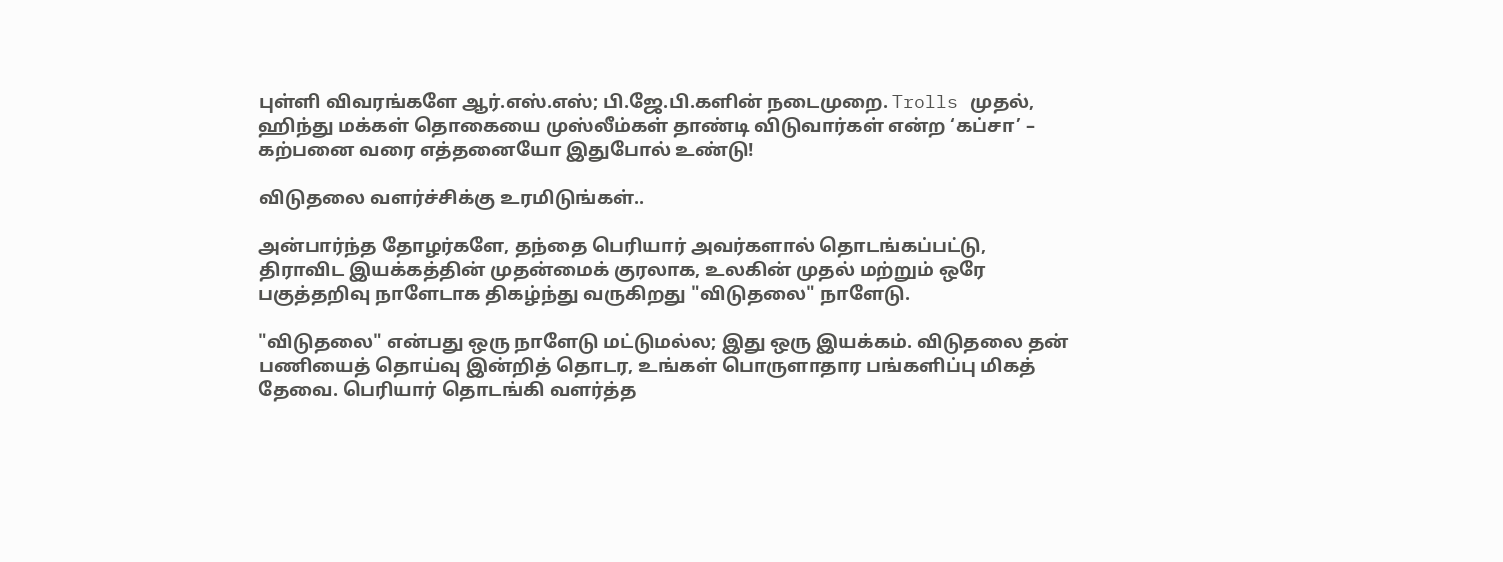புள்ளி விவரங்களே ஆர்.எஸ்.எஸ்; பி.ஜே.பி.களின் நடைமுறை. Trolls முதல், ஹிந்து மக்கள் தொகையை முஸ்லீம்கள் தாண்டி விடுவார்கள் என்ற ‘கப்சா’ – கற்பனை வரை எத்தனையோ இதுபோல் உண்டு!

விடுதலை வளர்ச்சிக்கு உரமிடுங்கள்..

அன்பார்ந்த தோழர்களே, தந்தை பெரியார் அவர்களால் தொடங்கப்பட்டு, திராவிட இயக்கத்தின் முதன்மைக் குரலாக, உலகின் முதல் மற்றும் ஒரே பகுத்தறிவு நாளேடாக திகழ்ந்து வருகிறது "விடுதலை" நாளேடு.

"விடுதலை" என்பது ஒரு நாளேடு மட்டுமல்ல; இது ஒரு இயக்கம். விடுதலை தன் பணியைத் தொய்வு இன்றித் தொடர, உங்கள் பொருளாதார பங்களிப்பு மிகத் தேவை. பெரியார் தொடங்கி வளர்த்த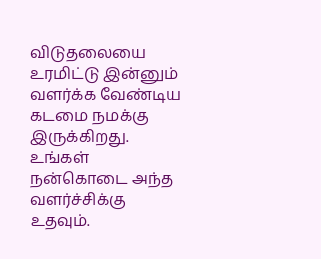விடுதலையை உரமிட்டு இன்னும் வளர்க்க வேண்டிய கடமை நமக்கு இருக்கிறது. உங்கள் நன்கொடை அந்த வளர்ச்சிக்கு உதவும்.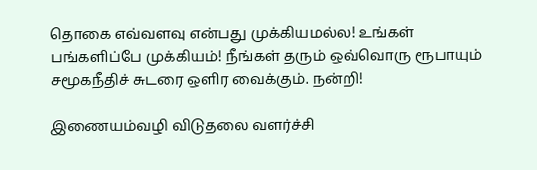தொகை எவ்வளவு என்பது முக்கியமல்ல! உங்கள் பங்களிப்பே முக்கியம்! நீங்கள் தரும் ஒவ்வொரு ரூபாயும் சமூகநீதிச் சுடரை ஒளிர வைக்கும். நன்றி!

இணையம்வழி விடுதலை வளர்ச்சி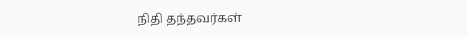நிதி தந்தவர்கள்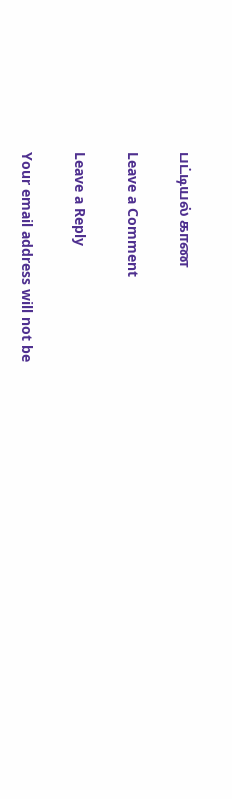பட்டியல் காண

Leave a Comment

Leave a Reply

Your email address will not be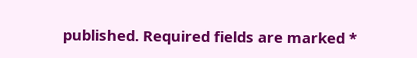published. Required fields are marked *